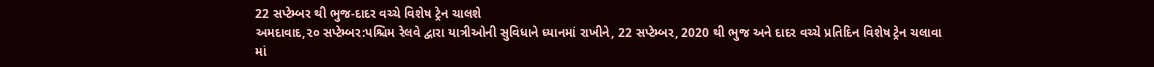22 સપ્ટેમ્બર થી ભુજ-દાદર વચ્ચે વિશેષ ટ્રેન ચાલશે
અમદાવાદ,૨૦ સપ્ટેમ્બર:પશ્ચિમ રેલવે દ્વારા યાત્રીઓની સુવિધાને ધ્યાનમાં રાખીને, 22 સપ્ટેમ્બર, 2020 થી ભુજ અને દાદર વચ્ચે પ્રતિદિન વિશેષ ટ્રેન ચલાવા માં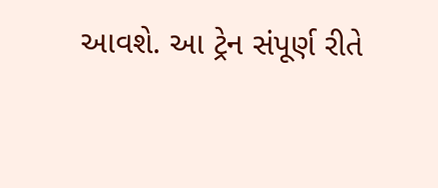આવશે. આ ટ્રેન સંપૂર્ણ રીતે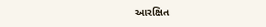આરક્ષિત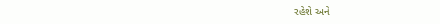રહેશે અને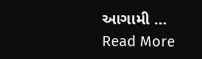આગામી … Read More